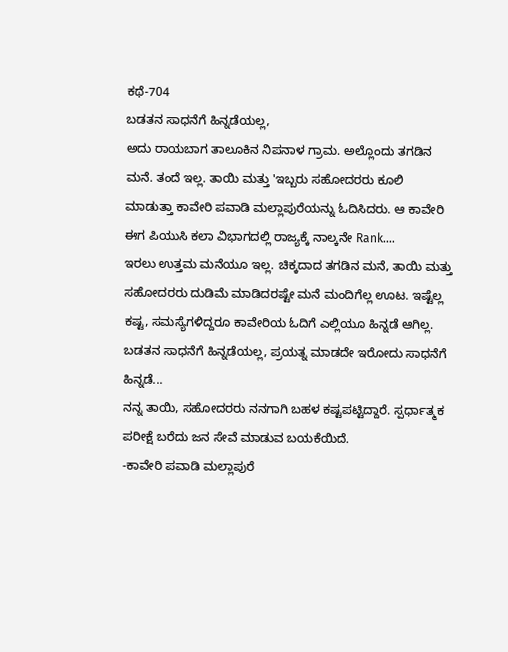ಕಥೆ-704
ಬಡತನ ಸಾಧನೆಗೆ ಹಿನ್ನಡೆಯಲ್ಲ,
ಅದು ರಾಯಬಾಗ ತಾಲೂಕಿನ ನಿಪನಾಳ ಗ್ರಾಮ. ಅಲ್ಲೊಂದು ತಗಡಿನ ಮನೆ. ತಂದೆ ಇಲ್ಲ. ತಾಯಿ ಮತ್ತು 'ಇಬ್ಬರು ಸಹೋದರರು ಕೂಲಿ ಮಾಡುತ್ತಾ ಕಾವೇರಿ ಪವಾಡಿ ಮಲ್ಲಾಪುರೆಯನ್ನು ಓದಿಸಿದರು. ಆ ಕಾವೇರಿ ಈಗ ಪಿಯುಸಿ ಕಲಾ ವಿಭಾಗದಲ್ಲಿ ರಾಜ್ಯಕ್ಕೆ ನಾಲ್ಕನೇ Rank....
ಇರಲು ಉತ್ತಮ ಮನೆಯೂ ಇಲ್ಲ. ಚಿಕ್ಕದಾದ ತಗಡಿನ ಮನೆ, ತಾಯಿ ಮತ್ತು ಸಹೋದರರು ದುಡಿಮೆ ಮಾಡಿದರಷ್ಟೇ ಮನೆ ಮಂದಿಗೆಲ್ಲ ಊಟ. ಇಷ್ಟೆಲ್ಲ ಕಷ್ಟ, ಸಮಸ್ಯೆಗಳಿದ್ದರೂ ಕಾವೇರಿಯ ಓದಿಗೆ ಎಲ್ಲಿಯೂ ಹಿನ್ನಡೆ ಆಗಿಲ್ಲ. ಬಡತನ ಸಾಧನೆಗೆ ಹಿನ್ನಡೆಯಲ್ಲ, ಪ್ರಯತ್ನ ಮಾಡದೇ ಇರೋದು ಸಾಧನೆಗೆ ಹಿನ್ನಡೆ...
ನನ್ನ ತಾಯಿ, ಸಹೋದರರು ನನಗಾಗಿ ಬಹಳ ಕಷ್ಟಪಟ್ಟಿದ್ದಾರೆ. ಸ್ಪರ್ಧಾತ್ಮಕ ಪರೀಕ್ಷೆ ಬರೆದು ಜನ ಸೇವೆ ಮಾಡುವ ಬಯಕೆಯಿದೆ.
-ಕಾವೇರಿ ಪವಾಡಿ ಮಲ್ಲಾಪುರೆ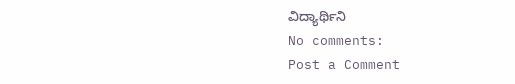ವಿದ್ಯಾರ್ಥಿನಿ
No comments:
Post a Comment